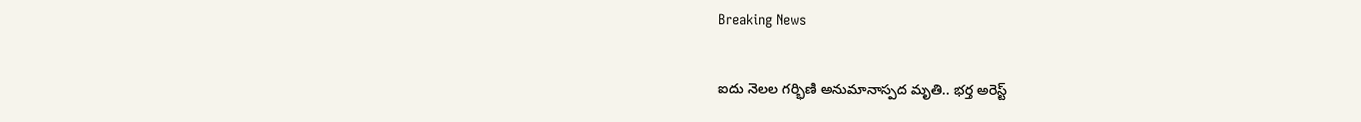Breaking News

ఐదు నెలల గర్భిణి అనుమానాస్పద మృతి.. భర్త అరెస్ట్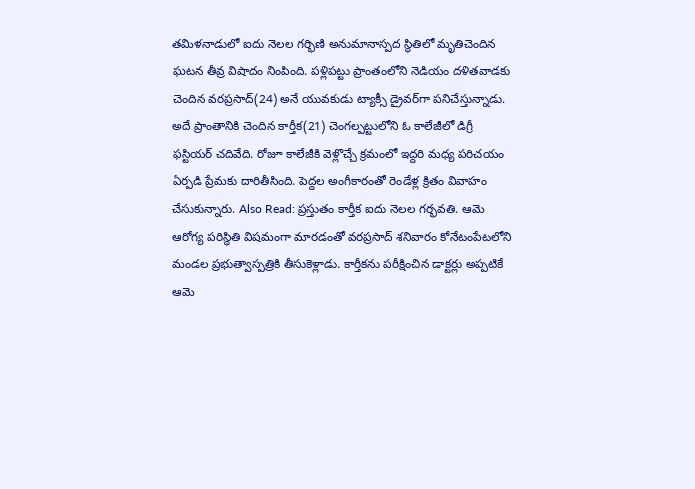తమిళనాడులో ఐదు నెలల గర్భిణి అనుమానాస్పద స్థితిలో మృతిచెందిన ఘటన తీవ్ర విషాదం నింపింది. పళ్లిపట్టు ప్రాంతంలోని నెడియం దళితవాడకు చెందిన వరప్రసాద్(24) అనే యువకుడు ట్యాక్సీ డ్రైవర్‌గా పనిచేస్తున్నాడు. అదే ప్రాంతానికి చెందిన కార్తీక(21) చెంగల్పట్టులోని ఓ కాలేజీలో డిగ్రీ ఫస్టియర్ చదివేది. రోజూ కాలేజీకి వెళ్లొచ్చే క్రమంలో ఇద్దరి మధ్య పరిచయం ఏర్పడి ప్రేమకు దారితీసింది. పెద్దల అంగీకారంతో రెండేళ్ల క్రితం వివాహం చేసుకున్నారు. Also Read: ప్రస్తుతం కార్తీక ఐదు నెలల గర్భవతి. ఆమె ఆరోగ్య పరిస్థితి విషమంగా మారడంతో వరప్రసాద్ శనివారం కోనేటంపేటలోని మండల ప్రభుత్వాస్పత్రికి తీసుకెళ్లాడు. కార్తీకను పరీక్షించిన డాక్టర్లు అప్పటికే ఆమె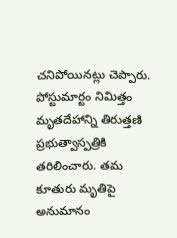చనిపోయినట్లు చెప్పారు. పోస్టుమార్టం నిమిత్తం మృతదేహాన్ని తిరుత్తణి ప్రభుత్వాస్పత్రికి తరిలించారు. తమ కూతురు మృతిపై అనుమానం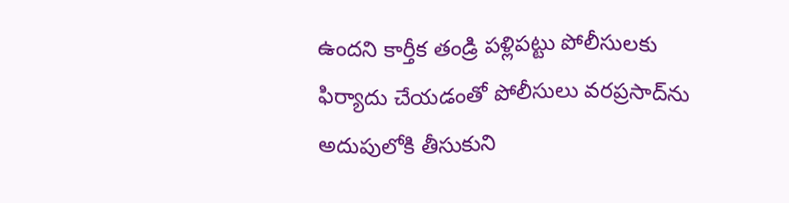ఉందని కార్తీక తండ్రి పళ్లిపట్టు పోలీసులకు ఫిర్యాదు చేయడంతో పోలీసులు వరప్రసాద్‌ను అదుపులోకి తీసుకుని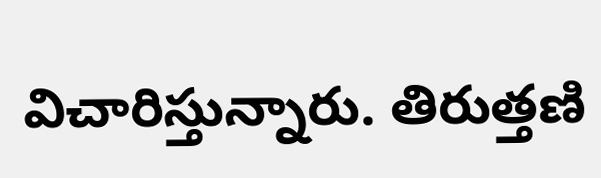విచారిస్తున్నారు. తిరుత్తణి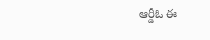ఆర్డీఓ ఈ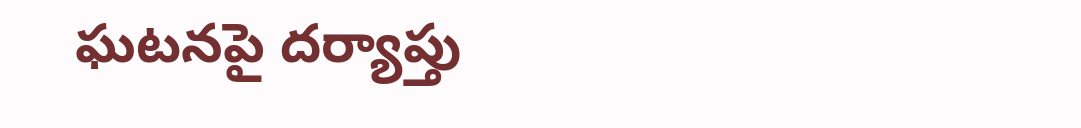ఘటనపై దర్యాప్తు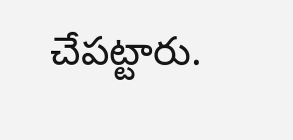చేపట్టారు.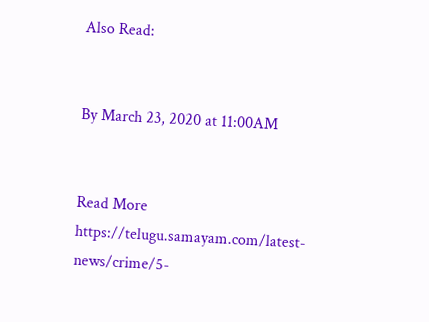Also Read:


By March 23, 2020 at 11:00AM


Read More https://telugu.samayam.com/latest-news/crime/5-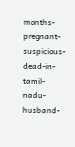months-pregnant-suspicious-dead-in-tamil-nadu-husband-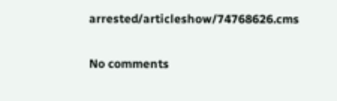arrested/articleshow/74768626.cms

No comments